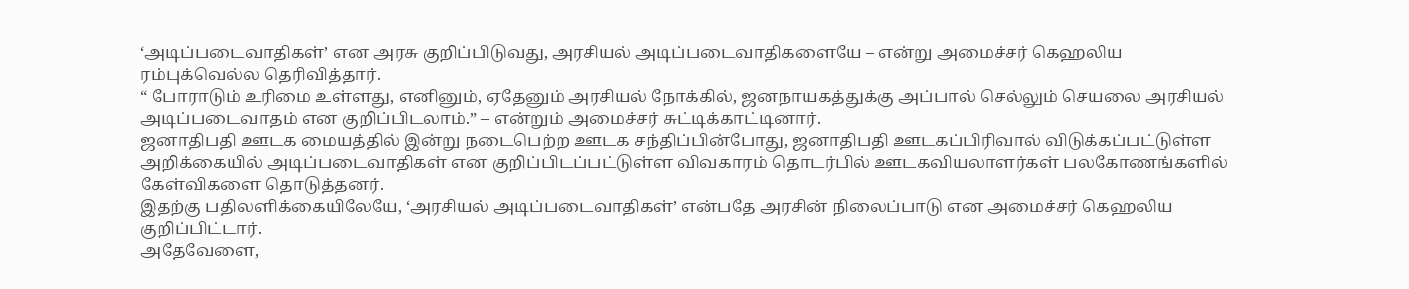‘அடிப்படைவாதிகள்’ என அரசு குறிப்பிடுவது, அரசியல் அடிப்படைவாதிகளையே – என்று அமைச்சர் கெஹலிய ரம்புக்வெல்ல தெரிவித்தார்.
“ போராடும் உரிமை உள்ளது, எனினும், ஏதேனும் அரசியல் நோக்கில், ஜனநாயகத்துக்கு அப்பால் செல்லும் செயலை அரசியல் அடிப்படைவாதம் என குறிப்பிடலாம்.” – என்றும் அமைச்சர் சுட்டிக்காட்டினார்.
ஜனாதிபதி ஊடக மையத்தில் இன்று நடைபெற்ற ஊடக சந்திப்பின்போது, ஜனாதிபதி ஊடகப்பிரிவால் விடுக்கப்பட்டுள்ள அறிக்கையில் அடிப்படைவாதிகள் என குறிப்பிடப்பட்டுள்ள விவகாரம் தொடர்பில் ஊடகவியலாளர்கள் பலகோணங்களில் கேள்விகளை தொடுத்தனர்.
இதற்கு பதிலளிக்கையிலேயே, ‘அரசியல் அடிப்படைவாதிகள்’ என்பதே அரசின் நிலைப்பாடு என அமைச்சர் கெஹலிய குறிப்பிட்டார்.
அதேவேளை,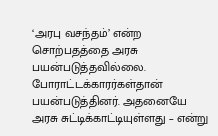‘அரபு வசந்தம்’ என்ற சொற்பதத்தை அரசு பயன்படுத்தவில்லை. போராட்டக்காரர்கள்தான் பயன்படுத்தினர். அதனையே அரசு சுட்டிக்காட்டியுள்ளது – என்று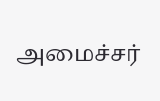அமைச்சர்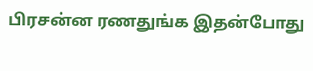பிரசன்ன ரணதுங்க இதன்போது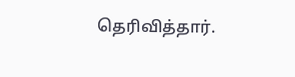தெரிவித்தார்.